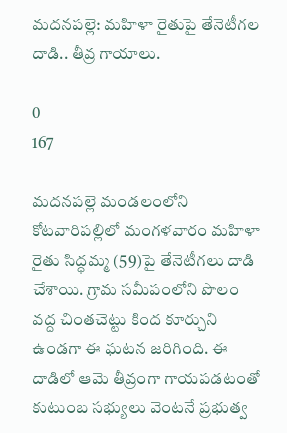మదనపల్లె: మహిళా రైతుపై తేనెటీగల దాడి.. తీవ్ర గాయాలు.

0
167

మదనపల్లె మండలంలోని కోటవారిపల్లిలో మంగళవారం మహిళా రైతు సిద్ధమ్మ (59)పై తేనెటీగలు దాడి చేశాయి. గ్రామ సమీపంలోని పొలం వద్ద చింతచెట్టు కింద కూర్చుని ఉండగా ఈ ఘటన జరిగింది. ఈ దాడిలో ఆమె తీవ్రంగా గాయపడటంతో కుటుంబ సభ్యులు వెంటనే ప్రభుత్వ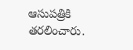ఆసుపత్రికి తరలించారు.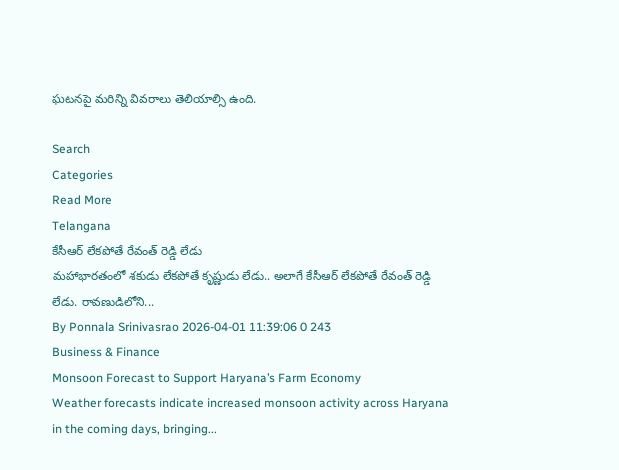ఘటనపై మరిన్ని వివరాలు తెలియాల్సి ఉంది.

Search
Categories
Read More
Telangana
కేసీఆర్ లేకపోతే రేవంత్ రెడ్డి లేడు
మహాభారతంలో శకుడు లేకపోతే కృష్ణుడు లేడు.. అలాగే కేసీఆర్ లేకపోతే రేవంత్ రెడ్డి లేడు. రావణుడిలోని...
By Ponnala Srinivasrao 2026-04-01 11:39:06 0 243
Business & Finance
Monsoon Forecast to Support Haryana’s Farm Economy
Weather forecasts indicate increased monsoon activity across Haryana in the coming days, bringing...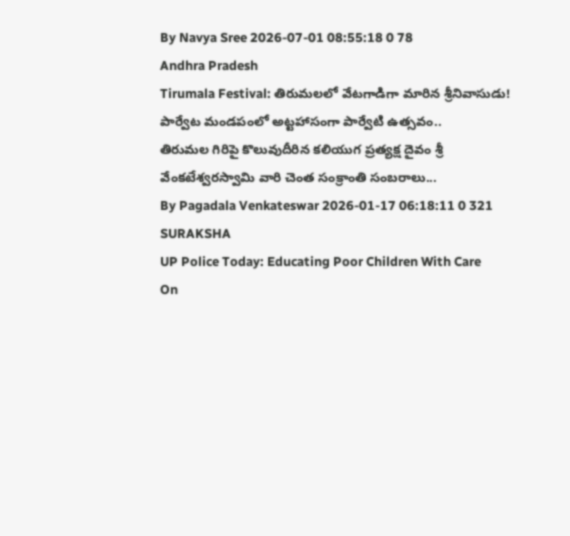By Navya Sree 2026-07-01 08:55:18 0 78
Andhra Pradesh
Tirumala Festival: తిరుమలలో వేటగాడిగా మారిన శ్రీనివాసుడు! పార్వేట మండపంలో అట్టహాసంగా పార్వేటి ఉత్సవం..
తిరుమల గిరిపై కొలువుదీరిన కలియుగ ప్రత్యక్ష దైవం శ్రీ వేంకటేశ్వరస్వామి వారి చెంత సంక్రాంతి సంబరాలు...
By Pagadala Venkateswar 2026-01-17 06:18:11 0 321
SURAKSHA
UP Police Today: Educating Poor Children With Care
On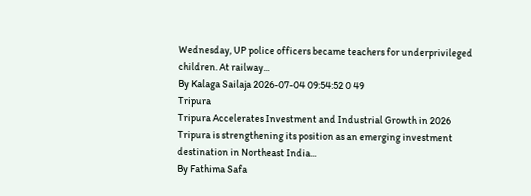Wednesday, UP police officers became teachers for underprivileged children. At railway...
By Kalaga Sailaja 2026-07-04 09:54:52 0 49
Tripura
Tripura Accelerates Investment and Industrial Growth in 2026
Tripura is strengthening its position as an emerging investment destination in Northeast India...
By Fathima Safa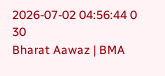2026-07-02 04:56:44 0 30
Bharat Aawaz | BMA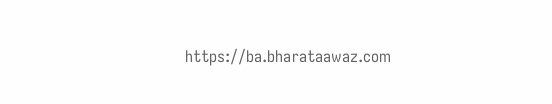https://ba.bharataawaz.com